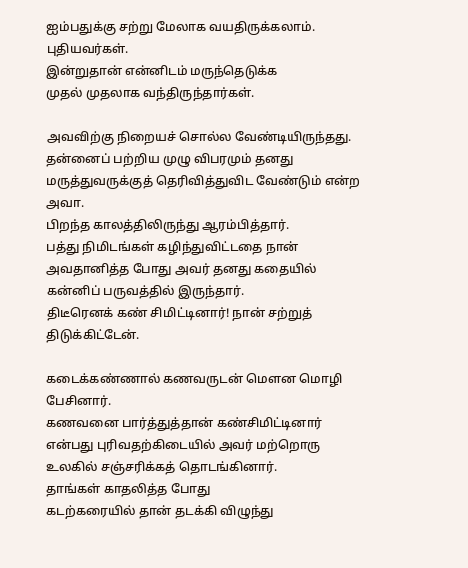ஐம்பதுக்கு சற்று மேலாக வயதிருக்கலாம்.
புதியவர்கள்.
இன்றுதான் என்னிடம் மருந்தெடுக்க
முதல் முதலாக வந்திருந்தார்கள்.

அவவிற்கு நிறையச் சொல்ல வேண்டியிருந்தது.
தன்னைப் பற்றிய முழு விபரமும் தனது மருத்துவருக்குத் தெரிவித்துவிட வேண்டும் என்ற அவா.
பிறந்த காலத்திலிருந்து ஆரம்பித்தார்.
பத்து நிமிடங்கள் கழிந்துவிட்டதை நான் அவதானித்த போது அவர் தனது கதையில் கன்னிப் பருவத்தில் இருந்தார்.
திடீரெனக் கண் சிமிட்டினார்! நான் சற்றுத் திடுக்கிட்டேன்.

கடைக்கண்ணால் கணவருடன் மௌன மொழி பேசினார்.
கணவனை பார்த்துத்தான் கண்சிமிட்டினார் என்பது புரிவதற்கிடையில் அவர் மற்றொரு உலகில் சஞ்சரிக்கத் தொடங்கினார்.
தாங்கள் காதலித்த போது
கடற்கரையில் தான் தடக்கி விழுந்து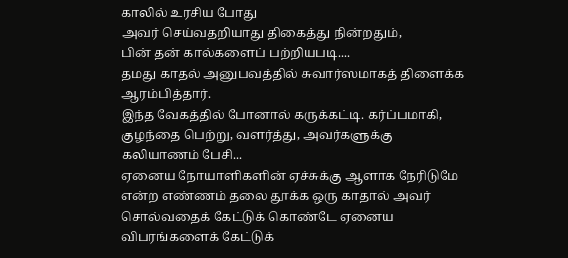காலில் உரசிய போது
அவர் செய்வதறியாது திகைத்து நின்றதும்,
பின் தன் கால்களைப் பற்றியபடி....
தமது காதல் அனுபவத்தில் சுவார்ஸமாகத் திளைக்க ஆரம்பித்தார்.
இந்த வேகத்தில் போனால் கருக்கட்டி. கர்ப்பமாகி, குழந்தை பெற்று, வளர்த்து, அவர்களுக்கு கலியாணம் பேசி...
ஏனைய நோயாளிகளின் ஏச்சுக்கு ஆளாக நேரிடுமே என்ற எண்ணம் தலை தூக்க ஒரு காதால் அவர் சொல்வதைக் கேட்டுக் கொண்டே ஏனைய விபரங்களைக் கேட்டுக்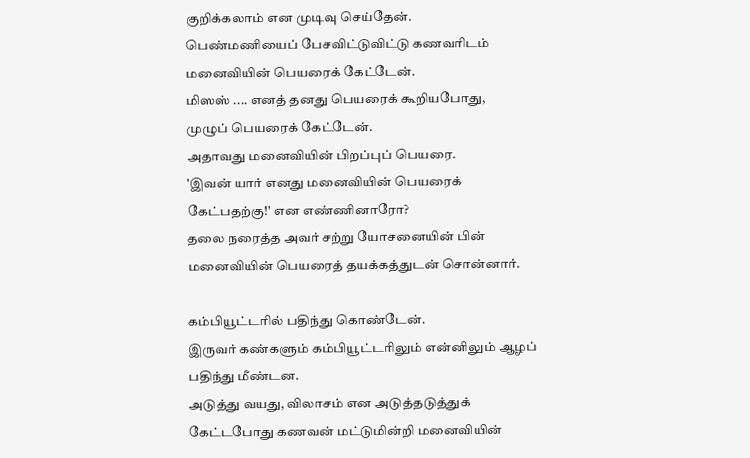குறிக்கலாம் என முடிவு செய்தேன்.
பெண்மணியைப் பேசவிட்டுவிட்டு கணவரிடம் மனைவியின் பெயரைக் கேட்டேன்.
மிஸஸ் .... எனத் தனது பெயரைக் கூறியபோது,
முழுப் பெயரைக் கேட்டேன்.
அதாவது மனைவியின் பிறப்புப் பெயரை.
'இவன் யார் எனது மனைவியின் பெயரைக் கேட்பதற்கு!' என எண்ணினாரோ?
தலை நரைத்த அவர் சற்று யோசனையின் பின் மனைவியின் பெயரைத் தயக்கத்துடன் சொன்னார்.

கம்பியூட்டரில் பதிந்து கொண்டேன்.
இருவர் கண்களும் கம்பியூட்டரிலும் என்னிலும் ஆழப் பதிந்து மீண்டன.
அடுத்து வயது, விலாசம் என அடுத்தடுத்துக் கேட்டபோது கணவன் மட்டுமின்றி மனைவியின்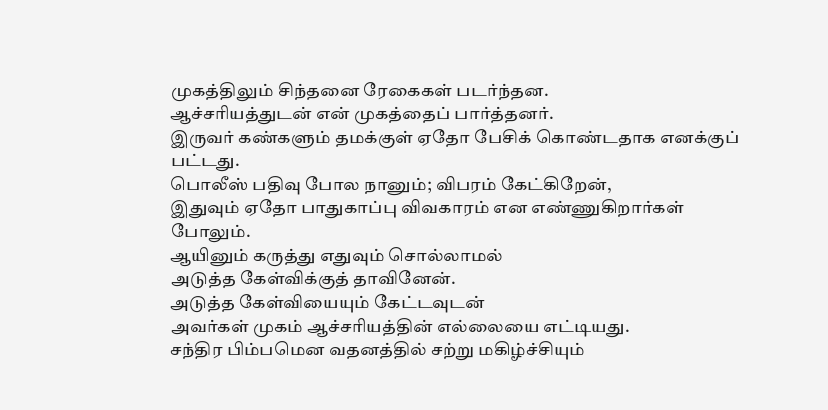முகத்திலும் சிந்தனை ரேகைகள் படர்ந்தன.
ஆச்சரியத்துடன் என் முகத்தைப் பார்த்தனர்.
இருவர் கண்களும் தமக்குள் ஏதோ பேசிக் கொண்டதாக எனக்குப் பட்டது.
பொலீஸ் பதிவு போல நானும்; விபரம் கேட்கிறேன்,
இதுவும் ஏதோ பாதுகாப்பு விவகாரம் என எண்ணுகிறார்கள் போலும்.
ஆயினும் கருத்து எதுவும் சொல்லாமல்
அடுத்த கேள்விக்குத் தாவினேன்.
அடுத்த கேள்வியையும் கேட்டவுடன்
அவர்கள் முகம் ஆச்சரியத்தின் எல்லையை எட்டியது.
சந்திர பிம்பமென வதனத்தில் சற்று மகிழ்ச்சியும்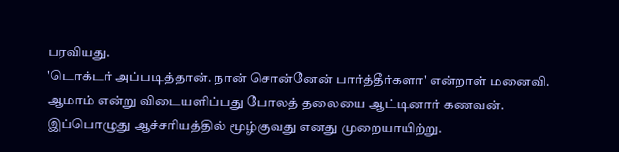பரவியது.
'டொக்டர் அப்படித்தான். நான் சொன்னேன் பார்த்தீர்களா' என்றாள் மனைவி.
ஆமாம் என்று விடையளிப்பது போலத் தலையை ஆட்டினார் கணவன்.
இப்பொழுது ஆச்சரியத்தில் மூழ்குவது எனது முறையாயிற்று.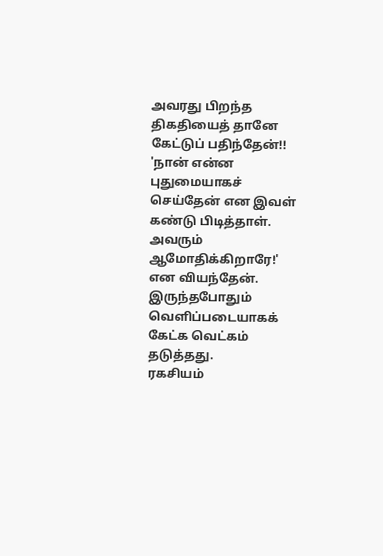அவரது பிறந்த திகதியைத் தானே கேட்டுப் பதிந்தேன்!!
'நான் என்ன புதுமையாகச் செய்தேன் என இவள் கண்டு பிடித்தாள். அவரும் ஆமோதிக்கிறாரே!' என வியந்தேன்.
இருந்தபோதும் வெளிப்படையாகக் கேட்க வெட்கம் தடுத்தது.
ரகசியம்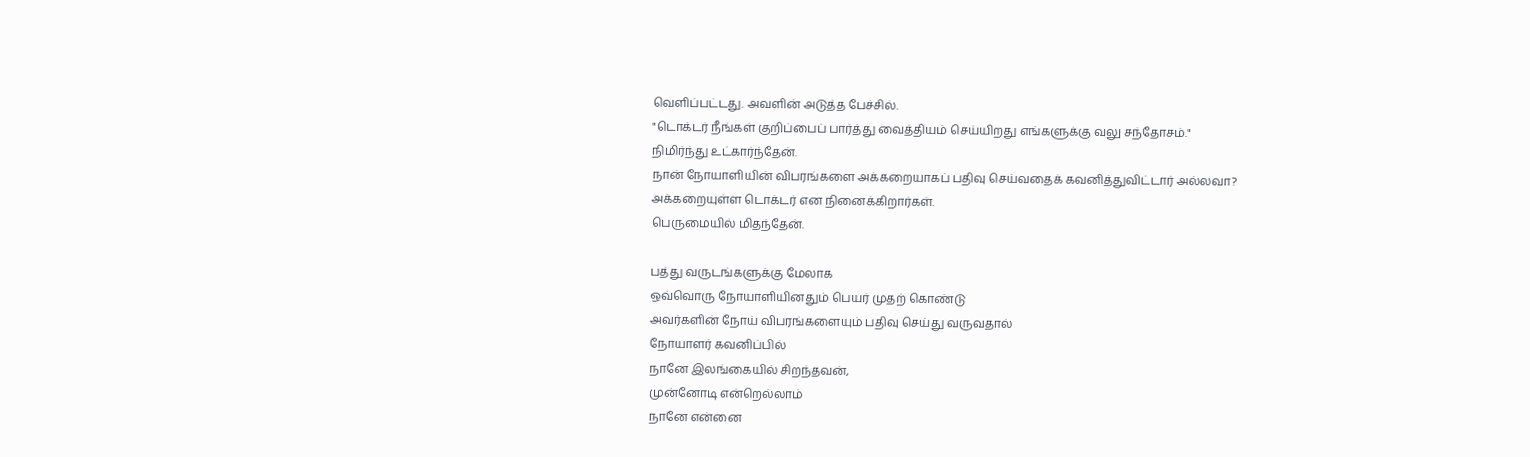வெளிப்பட்டது. அவளின் அடுத்த பேச்சில்.
"டொக்டர் நீங்கள் குறிப்பைப் பார்த்து வைத்தியம் செய்யிறது எங்களுக்கு வலு சந்தோசம்."
நிமிர்ந்து உட்கார்ந்தேன்.
நான் நோயாளியின் விபரங்களை அக்கறையாகப் பதிவு செய்வதைக் கவனித்துவிட்டார் அல்லவா?
அக்கறையுள்ள டொக்டர் என நினைக்கிறார்கள்.
பெருமையில் மிதந்தேன்.

பத்து வருடங்களுக்கு மேலாக
ஒவ்வொரு நோயாளியினதும் பெயர் முதற் கொண்டு
அவர்களின் நோய் விபரங்களையும் பதிவு செய்து வருவதால்
நோயாளர் கவனிப்பில்
நானே இலங்கையில் சிறந்தவன்,
முன்னோடி என்றெல்லாம்
நானே என்னை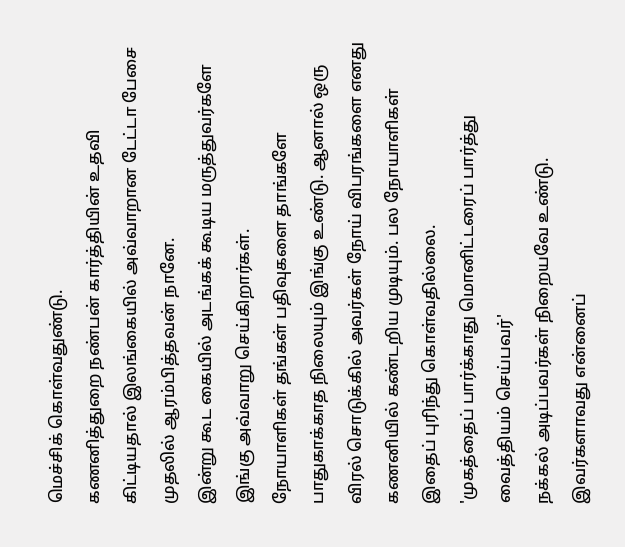மெச்சிக் கொள்வதுண்டு.
கணனித்துறை நண்பன் கார்த்தியின் உதவி கிட்டியதால் இலங்கையில் அவ்வாறான டேட்டா பேசை முதலில் ஆரம்பித்தவன் நானே.
இன்று கூட கையில் அடங்கக் கூடிய மருத்துவர்களே இங்கு அவ்வாறு செய்கிறார்கள்.
நோயாளிகள் தங்கள் பதிவுகளை தாங்களே பாதுகாக்காத நிலையும் இங்கு உண்டு. ஆனால் ஒரு விரல் சொடுக்கில் அவர்கள் நோய் விபரங்களை எனது கணனியில் கண்டறிய முடியும். பல நோயாளிகள் இதைப் புரிந்து கொள்வதில்லை.
'முகத்தைப் பார்க்காது மொனிட்டரைப் பார்த்து வைத்தியம் செய்பவர்'
நக்கல் அடிப்பவர்கள் நிறையவே உண்டு.
இவர்களாவது என்னைப்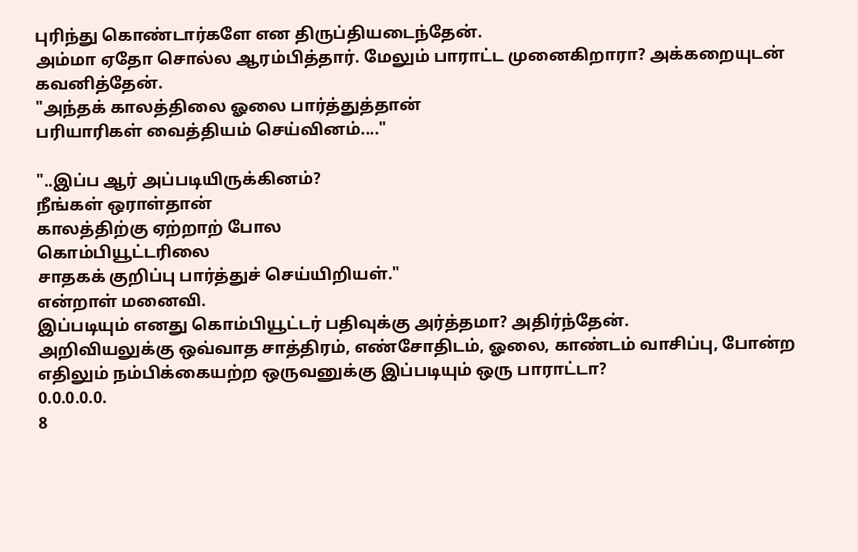புரிந்து கொண்டார்களே என திருப்தியடைந்தேன்.
அம்மா ஏதோ சொல்ல ஆரம்பித்தார். மேலும் பாராட்ட முனைகிறாரா? அக்கறையுடன் கவனித்தேன்.
"அந்தக் காலத்திலை ஓலை பார்த்துத்தான்
பரியாரிகள் வைத்தியம் செய்வினம்...."

"..இப்ப ஆர் அப்படியிருக்கினம்?
நீங்கள் ஒராள்தான்
காலத்திற்கு ஏற்றாற் போல
கொம்பியூட்டரிலை
சாதகக் குறிப்பு பார்த்துச் செய்யிறியள்."
என்றாள் மனைவி.
இப்படியும் எனது கொம்பியூட்டர் பதிவுக்கு அர்த்தமா? அதிர்ந்தேன்.
அறிவியலுக்கு ஒவ்வாத சாத்திரம், எண்சோதிடம், ஓலை, காண்டம் வாசிப்பு, போன்ற எதிலும் நம்பிக்கையற்ற ஒருவனுக்கு இப்படியும் ஒரு பாராட்டா?
0.0.0.0.0.
8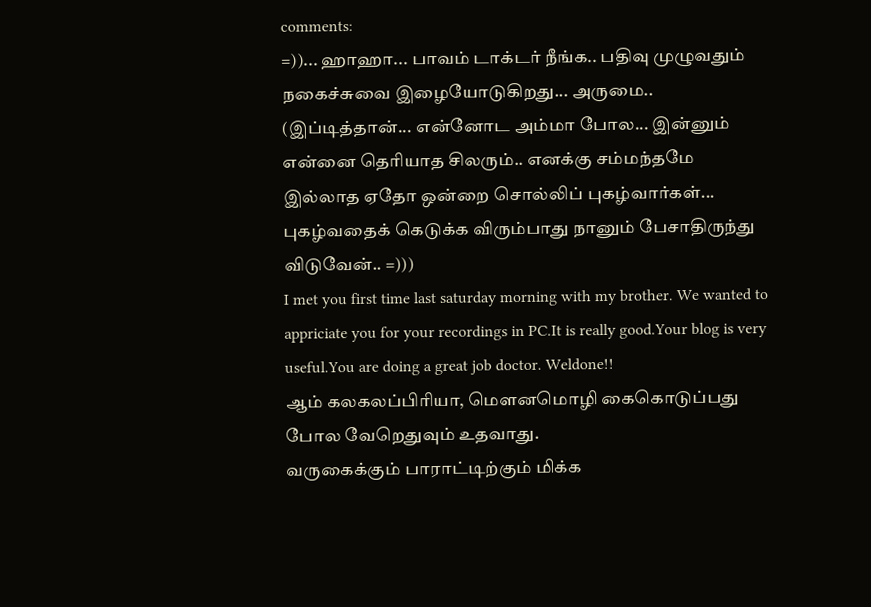comments:
=))... ஹாஹா... பாவம் டாக்டர் நீங்க.. பதிவு முழுவதும் நகைச்சுவை இழையோடுகிறது... அருமை.. (இப்டித்தான்... என்னோட அம்மா போல... இன்னும் என்னை தெரியாத சிலரும்.. எனக்கு சம்மந்தமே இல்லாத ஏதோ ஒன்றை சொல்லிப் புகழ்வார்கள்... புகழ்வதைக் கெடுக்க விரும்பாது நானும் பேசாதிருந்து விடுவேன்.. =)))
I met you first time last saturday morning with my brother. We wanted to appriciate you for your recordings in PC.It is really good.Your blog is very useful.You are doing a great job doctor. Weldone!!
ஆம் கலகலப்பிரியா, மெளனமொழி கைகொடுப்பது போல வேறெதுவும் உதவாது.
வருகைக்கும் பாராட்டிற்கும் மிக்க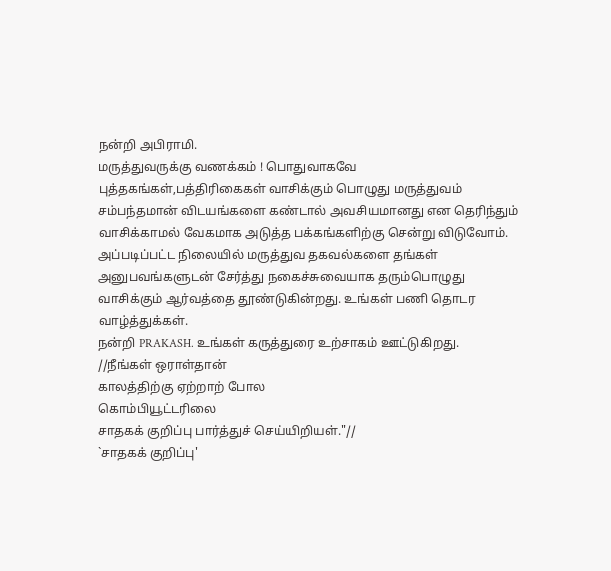நன்றி அபிராமி.
மருத்துவருக்கு வணக்கம் ! பொதுவாகவே புத்தகங்கள்,பத்திரிகைகள் வாசிக்கும் பொழுது மருத்துவம் சம்பந்தமான் விடயங்களை கண்டால் அவசியமானது என தெரிந்தும் வாசிக்காமல் வேகமாக அடுத்த பக்கங்களிற்கு சென்று விடுவோம். அப்படிப்பட்ட நிலையில் மருத்துவ தகவல்களை தங்கள் அனுபவங்களுடன் சேர்த்து நகைச்சுவையாக தரும்பொழுது வாசிக்கும் ஆர்வத்தை தூண்டுகின்றது. உங்கள் பணி தொடர வாழ்த்துக்கள்.
நன்றி PRAKASH. உங்கள் கருத்துரை உற்சாகம் ஊட்டுகிறது.
//நீங்கள் ஒராள்தான்
காலத்திற்கு ஏற்றாற் போல
கொம்பியூட்டரிலை
சாதகக் குறிப்பு பார்த்துச் செய்யிறியள்."//
`சாதகக் குறிப்பு'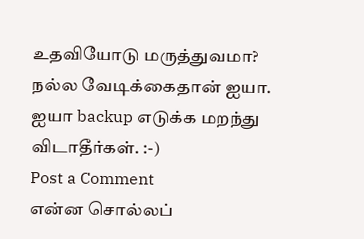உதவியோடு மருத்துவமா? நல்ல வேடிக்கைதான் ஐயா.
ஐயா backup எடுக்க மறந்து விடாதீர்கள். :-)
Post a Comment
என்ன சொல்லப்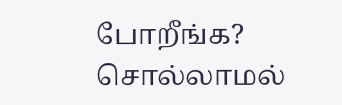போறீங்க? சொல்லாமல்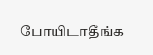போயிடாதீங்க